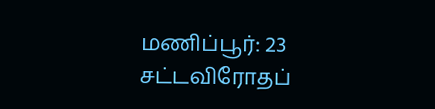மணிப்பூர்: 23 சட்டவிரோதப்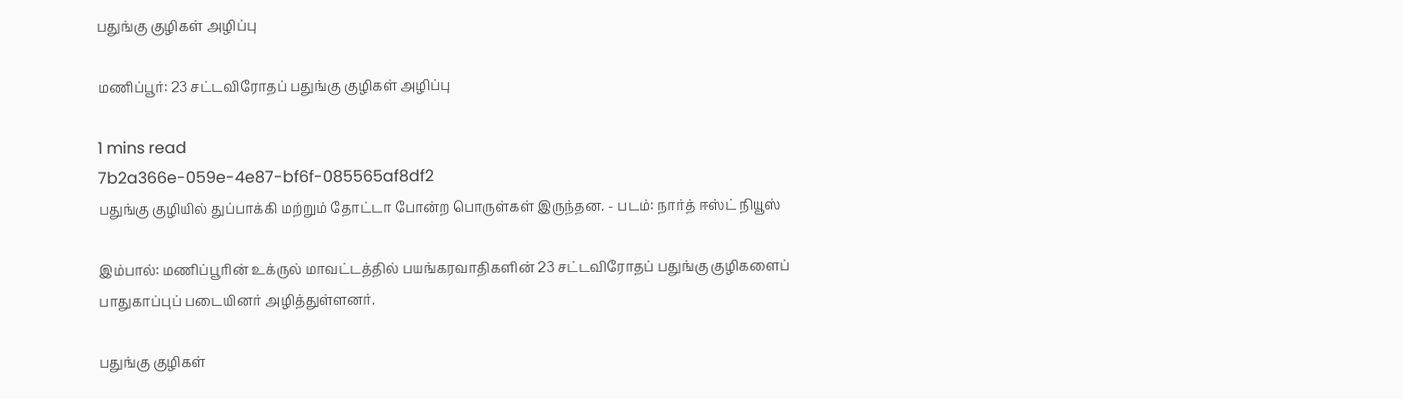பதுங்கு குழிகள் அழிப்பு

மணிப்பூர்: 23 சட்டவிரோதப் பதுங்கு குழிகள் அழிப்பு

1 mins read
7b2a366e-059e-4e87-bf6f-085565af8df2
பதுங்கு குழியில் துப்பாக்கி மற்றும் தோட்டா போன்ற பொருள்கள் இருந்தன. - படம்: நார்த் ஈஸ்ட் நியூஸ்

இம்பால்: மணிப்பூரின் உக்ருல் மாவட்டத்தில் பயங்கரவாதிகளின் 23 சட்டவிரோதப் பதுங்கு குழிகளைப் பாதுகாப்புப் படையினர் அழித்துள்ளனர்.

பதுங்கு குழிகள்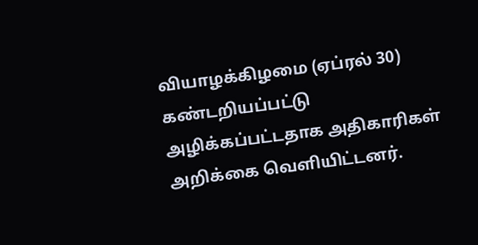வியாழக்கிழமை (ஏப்ரல் 30) கண்டறியப்பட்டு அழிக்கப்பட்டதாக அதிகாரிகள் அறிக்கை வெளியிட்டனர்.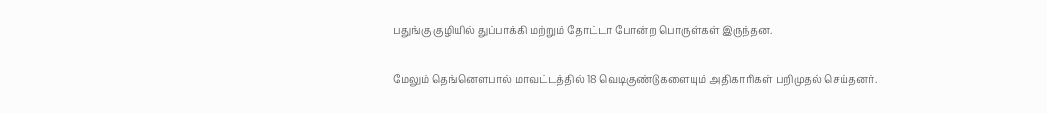பதுங்கு குழியில் துப்பாக்கி மற்றும் தோட்டா போன்ற பொருள்கள் இருந்தன.

மேலும் தெங்னௌபால் மாவட்டத்தில் 18 வெடிகுண்டுகளையும் அதிகாரிகள் பறிமுதல் செய்தனர்.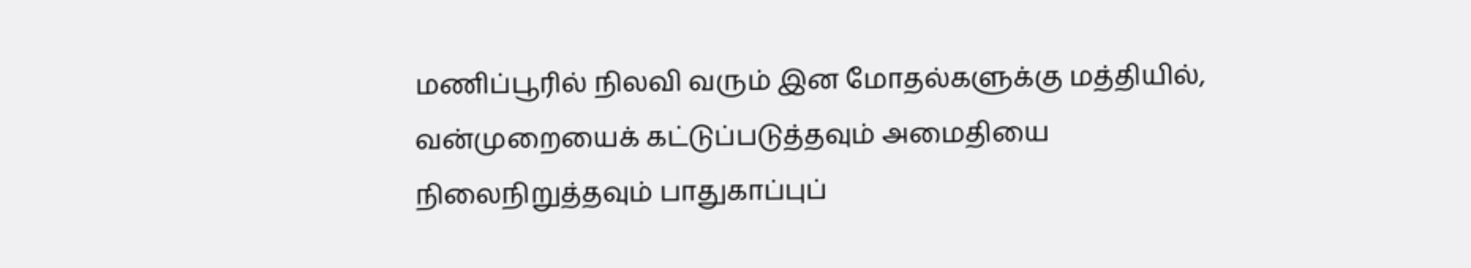மணிப்பூரில் நிலவி வரும் இன மோதல்களுக்கு மத்தியில், வன்முறையைக் கட்டுப்படுத்தவும் அமைதியை நிலைநிறுத்தவும் பாதுகாப்புப்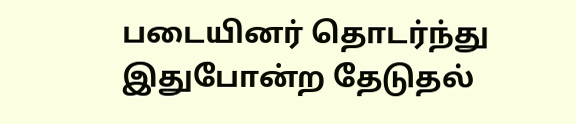படையினர் தொடர்ந்து இதுபோன்ற தேடுதல்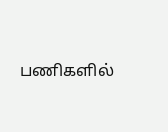பணிகளில்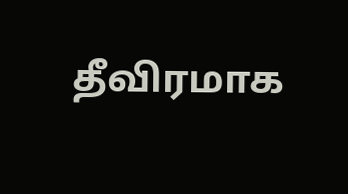தீவிரமாக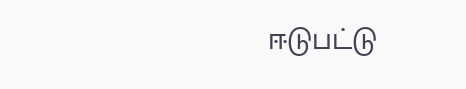ஈடுபட்டு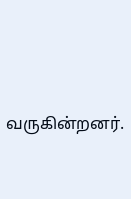வருகின்றனர்.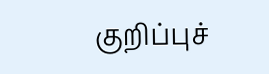குறிப்புச்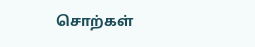சொற்கள்